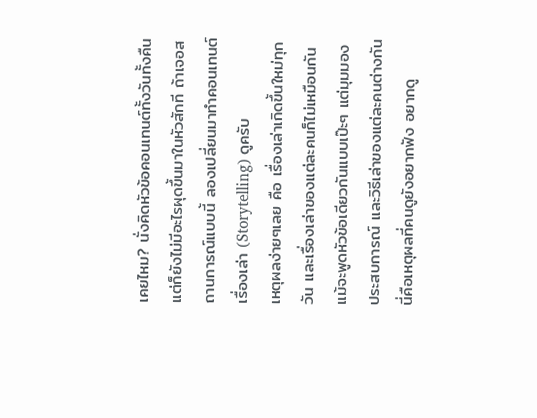เคยไหม? นั่งคิดหัวข้อคอนเทนต์ทั้งวันทั้งคืน แต่ก็ยังไม่มีอะไรผุดขึ้นมาในหัวสักที ถ้าเจอสถานการณ์แบบนี้ ลองเปลี่ยนมาทำคอนเทนต์ เรื่องเล่า (Storytelling) ดูครับ
เหตุผลง่ายๆเลย คือ เรื่องเล่าเกิดขึ้นใหม่ทุกวัน และเรื่องเล่าของแต่ละคนก็ไม่เหมือนกัน แม้จะพูดหัวข้อเดียวกันแบบเป๊ะๆ แต่มุมมอง ประสบการณ์ และวิธีเล่าของแต่ละคนต่างกัน นี่คือเหตุผลที่คนดูยังอยากฟัง อยากดู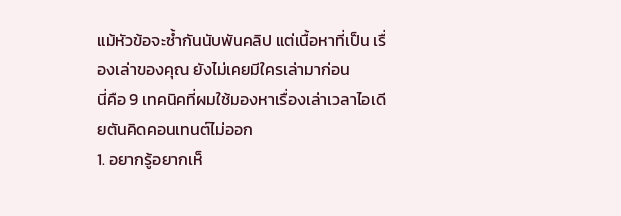แม้หัวข้อจะซ้ำกันนับพันคลิป แต่เนื้อหาที่เป็น เรื่องเล่าของคุณ ยังไม่เคยมีใครเล่ามาก่อน
นี่คือ 9 เทคนิคที่ผมใช้มองหาเรื่องเล่าเวลาไอเดียตันคิดคอนเทนต์ไม่ออก
1. อยากรู้อยากเห็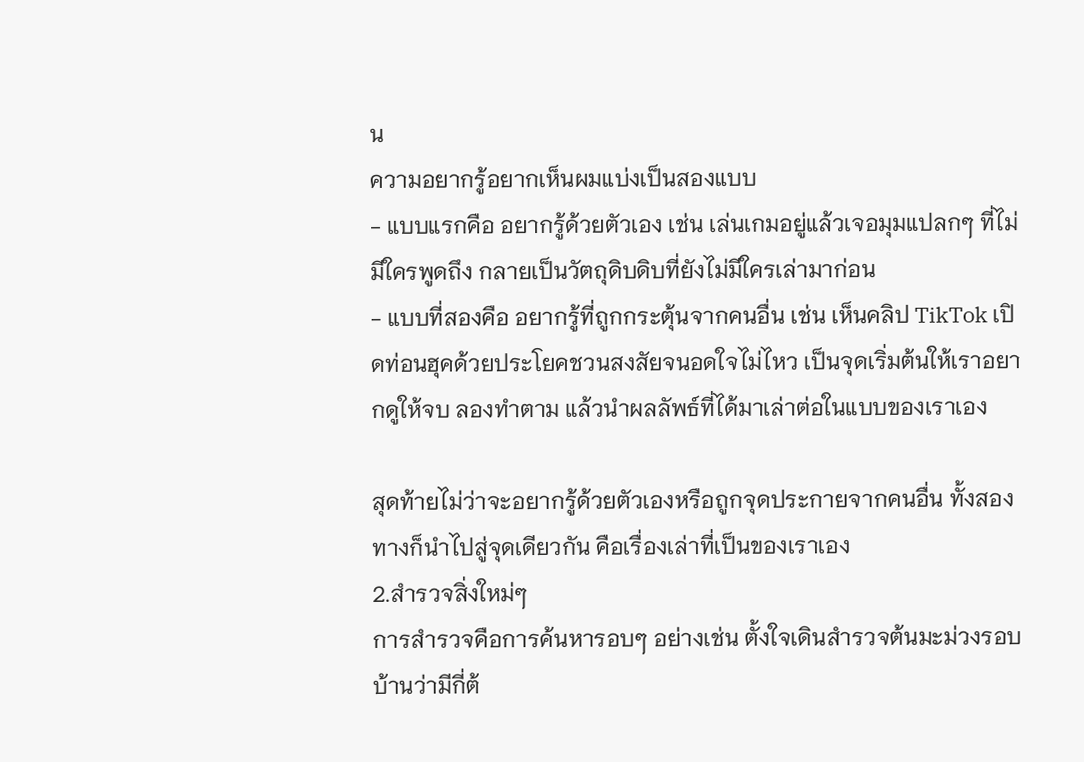น
ความอยากรู้อยากเห็นผมแบ่งเป็นสองแบบ
- แบบแรกคือ อยากรู้ด้วยตัวเอง เช่น เล่นเกมอยู่แล้วเจอมุมแปลกๆ ที่ไม่มีใครพูดถึง กลายเป็นวัตถุดิบดิบที่ยังไม่มีใครเล่ามาก่อน
- แบบที่สองคือ อยากรู้ที่ถูกกระตุ้นจากคนอื่น เช่น เห็นคลิป TikTok เปิดท่อนฮุคด้วยประโยคชวนสงสัยจนอดใจไม่ไหว เป็นจุดเริ่มต้นให้เราอยากดูให้จบ ลองทำตาม แล้วนำผลลัพธ์ที่ได้มาเล่าต่อในแบบของเราเอง

สุดท้ายไม่ว่าจะอยากรู้ด้วยตัวเองหรือถูกจุดประกายจากคนอื่น ทั้งสองทางก็นำไปสู่จุดเดียวกัน คือเรื่องเล่าที่เป็นของเราเอง
2.สำรวจสิ่งใหม่ๆ
การสำรวจคือการค้นหารอบๆ อย่างเช่น ตั้งใจเดินสำรวจต้นมะม่วงรอบบ้านว่ามีกี่ต้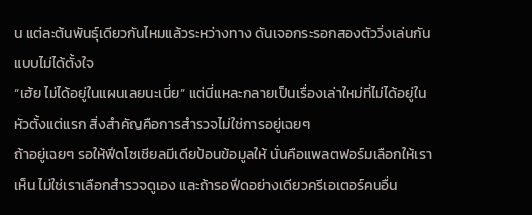น แต่ละต้นพันธุ์เดียวกันไหมแล้วระหว่างทาง ดันเจอกระรอกสองตัววิ่งเล่นกันแบบไม่ได้ตั้งใจ
“เฮ้ย ไม่ได้อยู่ในแผนเลยนะเนี่ย” แต่นี่แหละกลายเป็นเรื่องเล่าใหม่ที่ไม่ได้อยู่ในหัวตั้งแต่แรก สิ่งสำคัญคือการสำรวจไม่ใช่การอยู่เฉยๆ
ถ้าอยู่เฉยๆ รอให้ฟีดโซเชียลมีเดียป้อนข้อมูลให้ นั่นคือแพลตฟอร์มเลือกให้เราเห็น ไม่ใช่เราเลือกสำรวจดูเอง และถ้ารอฟีดอย่างเดียวครีเอเตอร์คนอื่น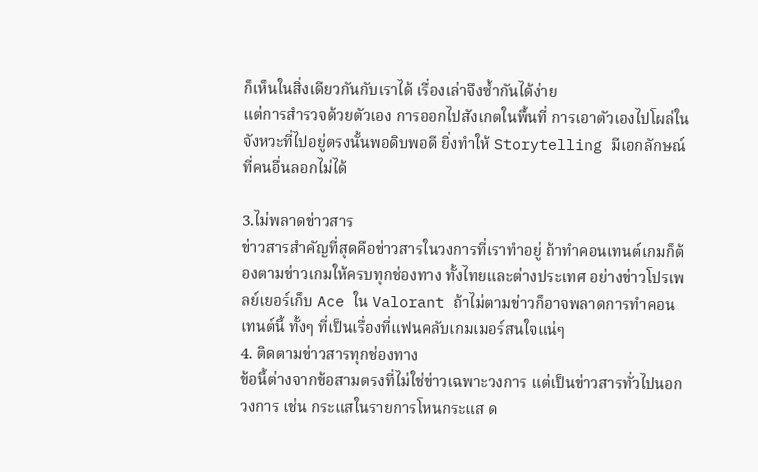ก็เห็นในสิ่งเดียวกันกับเราได้ เรื่องเล่าจึงซ้ำกันได้ง่าย
แต่การสำรวจด้วยตัวเอง การออกไปสังเกตในพื้นที่ การเอาตัวเองไปโผล่ในจังหวะที่ไปอยู่ตรงนั้นพอดิบพอดี ยิ่งทำให้ Storytelling มีเอกลักษณ์ที่คนอื่นลอกไม่ได้

3.ไม่พลาดข่าวสาร
ข่าวสารสำคัญที่สุดคือข่าวสารในวงการที่เราทำอยู่ ถ้าทำคอนเทนต์เกมก็ต้องตามข่าวเกมให้ครบทุกช่องทาง ทั้งไทยและต่างประเทศ อย่างข่าวโปรเพลย์เยอร์เก็บ Ace ใน Valorant ถ้าไม่ตามข่าวก็อาจพลาดการทำคอนเทนต์นี้ ทั้งๆ ที่เป็นเรื่องที่แฟนคลับเกมเมอร์สนใจแน่ๆ
4. ติดตามข่าวสารทุกช่องทาง
ข้อนี้ต่างจากข้อสามตรงที่ไม่ใช่ข่าวเฉพาะวงการ แต่เป็นข่าวสารทั่วไปนอกวงการ เช่น กระแสในรายการโหนกระแส ด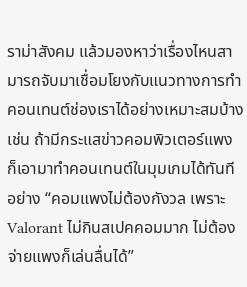ราม่าสังคม แล้วมองหาว่าเรื่องไหนสามารถจับมาเชื่อมโยงกับแนวทางการทำคอนเทนต์ช่องเราได้อย่างเหมาะสมบ้าง
เช่น ถ้ามีกระแสข่าวคอมพิวเตอร์แพง ก็เอามาทำคอนเทนต์ในมุมเกมได้ทันที อย่าง “คอมแพงไม่ต้องกังวล เพราะ Valorant ไม่กินสเปคคอมมาก ไม่ต้องจ่ายแพงก็เล่นลื่นได้”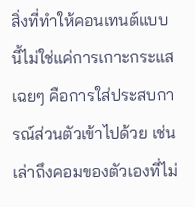สิ่งที่ทำให้คอนเทนต์แบบนี้ไม่ใช่แค่การเกาะกระแสเฉยๆ คือการใส่ประสบการณ์ส่วนตัวเข้าไปด้วย เช่น เล่าถึงคอมของตัวเองที่ไม่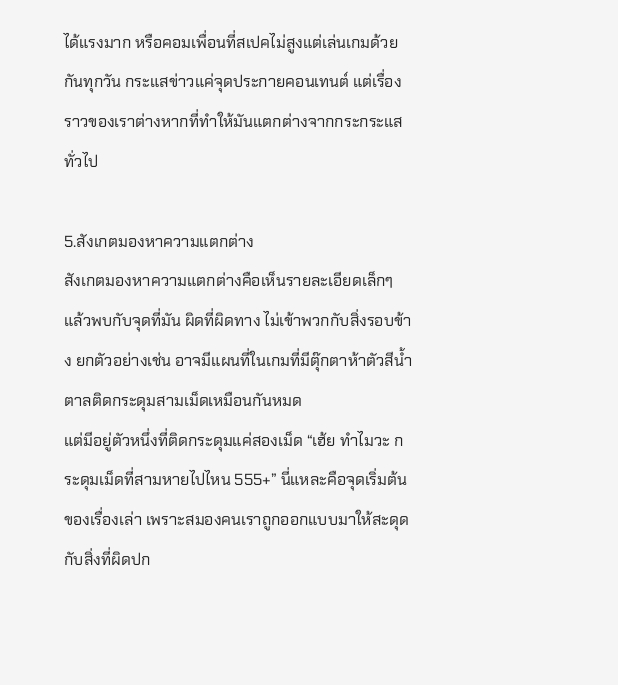ได้แรงมาก หรือคอมเพื่อนที่สเปคไม่สูงแต่เล่นเกมด้วยกันทุกวัน กระแสข่าวแค่จุดประกายคอนเทนต์ แต่เรื่องราวของเราต่างหากที่ทำให้มันแตกต่างจากกระกระแสทั่วไป

5.สังเกตมองหาความแตกต่าง
สังเกตมองหาความแตกต่างคือเห็นรายละเอียดเล็กๆ แล้วพบกับจุดที่มัน ผิดที่ผิดทาง ไม่เข้าพวกกับสิ่งรอบข้าง ยกตัวอย่างเช่น อาจมีแผนที่ในเกมที่มีตุ๊กตาห้าตัวสีน้ำตาลติดกระดุมสามเม็ดเหมือนกันหมด
แต่มีอยู่ตัวหนึ่งที่ติดกระดุมแค่สองเม็ด “เฮ้ย ทำไมวะ กระดุมเม็ดที่สามหายไปไหน 555+” นี่แหละคือจุดเริ่มต้นของเรื่องเล่า เพราะสมองคนเราถูกออกแบบมาให้สะดุดกับสิ่งที่ผิดปก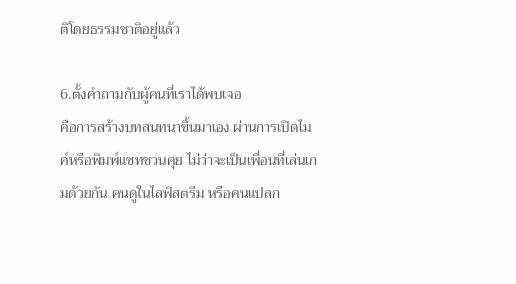ติโดยธรรมชาติอยู่แล้ว

6.ตั้งคำถามกับผู้คนที่เราได้พบเจอ
คือการสร้างบทสนทนาขึ้นมาเอง ผ่านการเปิดไมค์หรือพิมพ์แชทชวนคุย ไม่ว่าจะเป็นเพื่อนที่เล่นเกมด้วยกัน คนดูในไลฟ์สตรีม หรือคนแปลก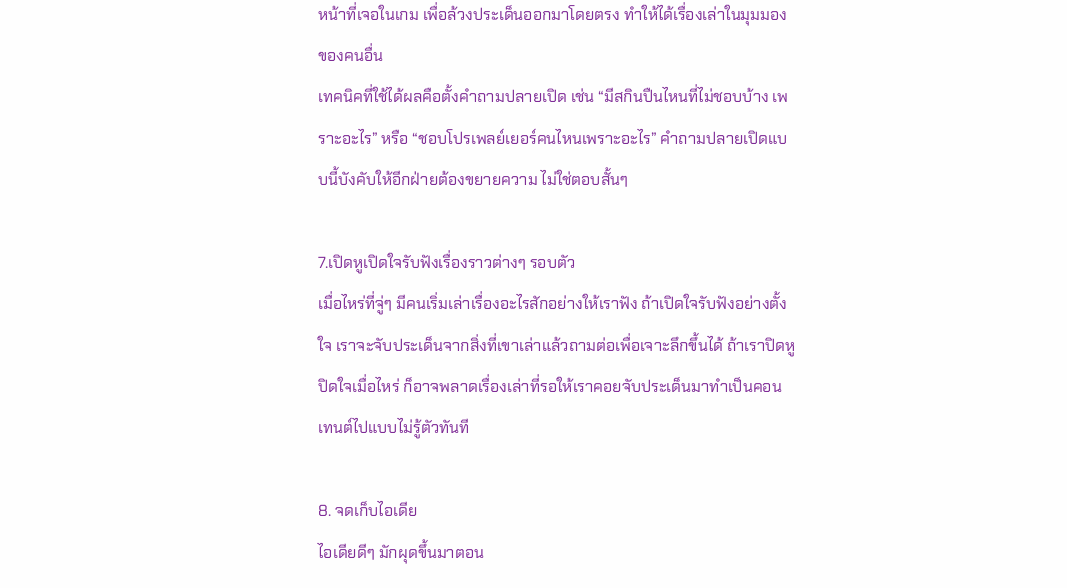หน้าที่เจอในเกม เพื่อล้วงประเด็นออกมาโดยตรง ทำให้ได้เรื่องเล่าในมุมมองของคนอื่น
เทคนิคที่ใช้ได้ผลคือตั้งคำถามปลายเปิด เช่น “มีสกินปืนไหนที่ไม่ชอบบ้าง เพราะอะไร” หรือ “ชอบโปรเพลย์เยอร์คนไหนเพราะอะไร” คำถามปลายเปิดแบบนี้บังคับให้อีกฝ่ายต้องขยายความ ไม่ใช่ตอบสั้นๆ

7.เปิดหูเปิดใจรับฟังเรื่องราวต่างๆ รอบตัว
เมื่อไหร่ที่จู่ๆ มีคนเริ่มเล่าเรื่องอะไรสักอย่างให้เราฟัง ถ้าเปิดใจรับฟังอย่างตั้งใจ เราจะจับประเด็นจากสิ่งที่เขาเล่าแล้วถามต่อเพื่อเจาะลึกขึ้นได้ ถ้าเราปิดหูปิดใจเมื่อไหร่ ก็อาจพลาดเรื่องเล่าที่รอให้เราคอยจับประเด็นมาทำเป็นคอนเทนต์ไปแบบไม่รู้ตัวทันที

8. จดเก็บไอเดีย
ไอเดียดีๆ มักผุดขึ้นมาตอน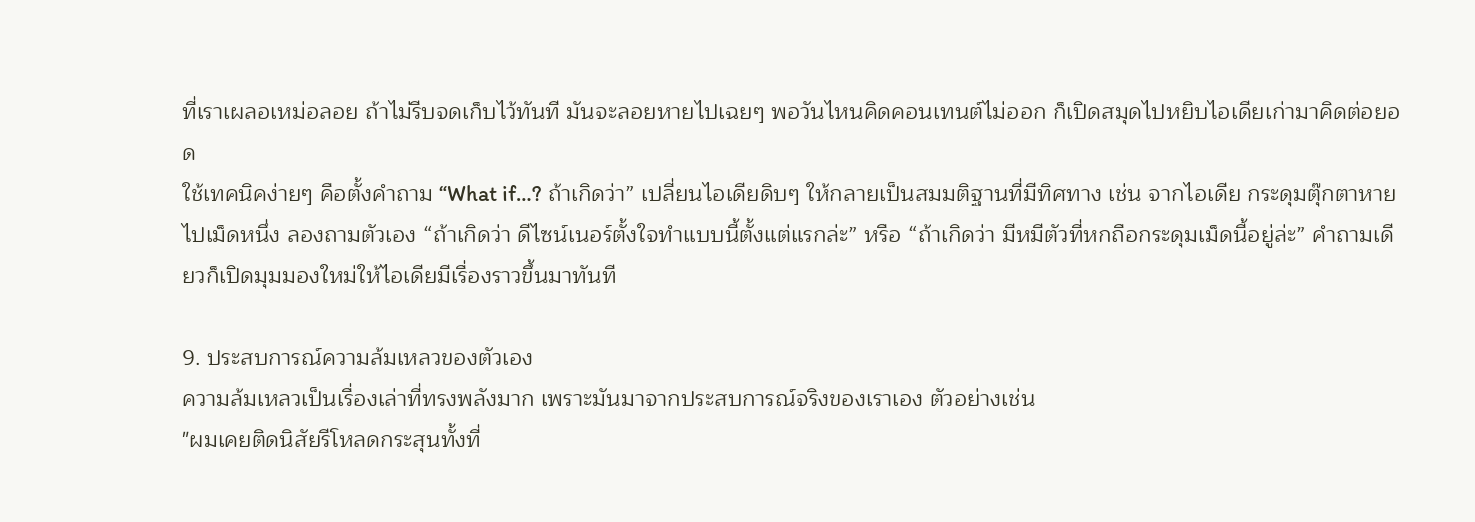ที่เราเผลอเหม่อลอย ถ้าไม่รีบจดเก็บไว้ทันที มันจะลอยหายไปเฉยๆ พอวันไหนคิดคอนเทนต์ไม่ออก ก็เปิดสมุดไปหยิบไอเดียเก่ามาคิดต่อยอด
ใช้เทคนิคง่ายๆ คือตั้งคำถาม “What if…? ถ้าเกิดว่า” เปลี่ยนไอเดียดิบๆ ให้กลายเป็นสมมติฐานที่มีทิศทาง เช่น จากไอเดีย กระดุมตุ๊กตาหายไปเม็ดหนึ่ง ลองถามตัวเอง “ถ้าเกิดว่า ดีไซน์เนอร์ตั้งใจทำแบบนี้ตั้งแต่แรกล่ะ” หรือ “ถ้าเกิดว่า มีหมีตัวที่หกถือกระดุมเม็ดนี้อยู่ล่ะ” คำถามเดียวก็เปิดมุมมองใหม่ให้ไอเดียมีเรื่องราวขึ้นมาทันที

9. ประสบการณ์ความล้มเหลวของตัวเอง
ความล้มเหลวเป็นเรื่องเล่าที่ทรงพลังมาก เพราะมันมาจากประสบการณ์จริงของเราเอง ตัวอย่างเช่น
"ผมเคยติดนิสัยรีโหลดกระสุนทั้งที่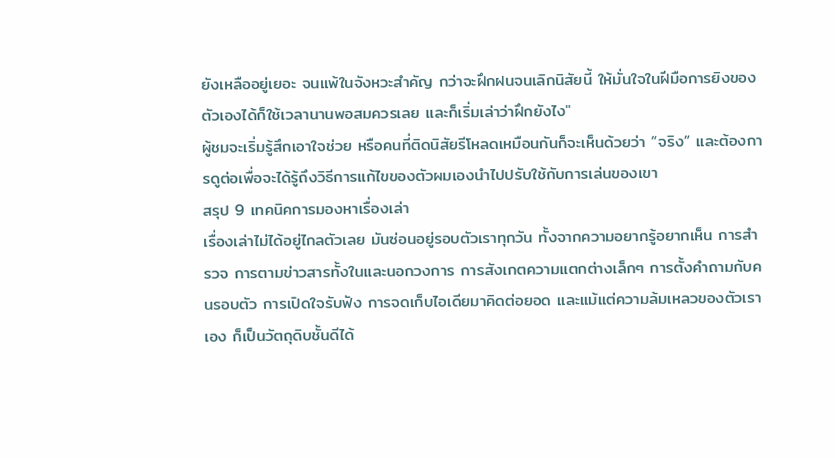ยังเหลืออยู่เยอะ จนแพ้ในจังหวะสำคัญ กว่าจะฝึกฝนจนเลิกนิสัยนี้ ให้มั่นใจในฝีมือการยิงของตัวเองได้ก็ใช้เวลานานพอสมควรเลย และก็เริ่มเล่าว่าฝึกยังไง"
ผู้ชมจะเริ่มรู้สึกเอาใจช่วย หรือคนที่ติดนิสัยรีโหลดเหมือนกันก็จะเห็นด้วยว่า “จริง” และต้องการดูต่อเพื่อจะได้รู้ถึงวิธีการแก้ไขของตัวผมเองนำไปปรับใช้กับการเล่นของเขา
สรุป 9 เทคนิคการมองหาเรื่องเล่า
เรื่องเล่าไม่ได้อยู่ไกลตัวเลย มันซ่อนอยู่รอบตัวเราทุกวัน ทั้งจากความอยากรู้อยากเห็น การสำรวจ การตามข่าวสารทั้งในและนอกวงการ การสังเกตความแตกต่างเล็กๆ การตั้งคำถามกับคนรอบตัว การเปิดใจรับฟัง การจดเก็บไอเดียมาคิดต่อยอด และแม้แต่ความล้มเหลวของตัวเราเอง ก็เป็นวัตถุดิบชั้นดีได้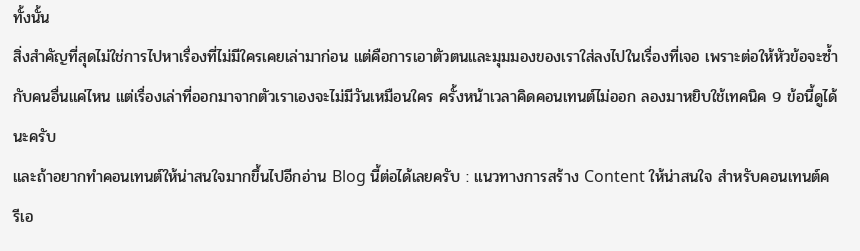ทั้งนั้น
สิ่งสำคัญที่สุดไม่ใช่การไปหาเรื่องที่ไม่มีใครเคยเล่ามาก่อน แต่คือการเอาตัวตนและมุมมองของเราใส่ลงไปในเรื่องที่เจอ เพราะต่อให้หัวข้อจะซ้ำกับคนอื่นแค่ไหน แต่เรื่องเล่าที่ออกมาจากตัวเราเองจะไม่มีวันเหมือนใคร ครั้งหน้าเวลาคิดคอนเทนต์ไม่ออก ลองมาหยิบใช้เทคนิค 9 ข้อนี้ดูได้นะครับ
และถ้าอยากทำคอนเทนต์ให้น่าสนใจมากขึ้นไปอีกอ่าน Blog นี้ต่อได้เลยครับ : แนวทางการสร้าง Content ให้น่าสนใจ สำหรับคอนเทนต์ครีเอ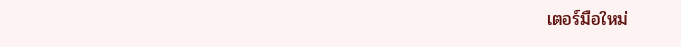เตอร์มือใหม่